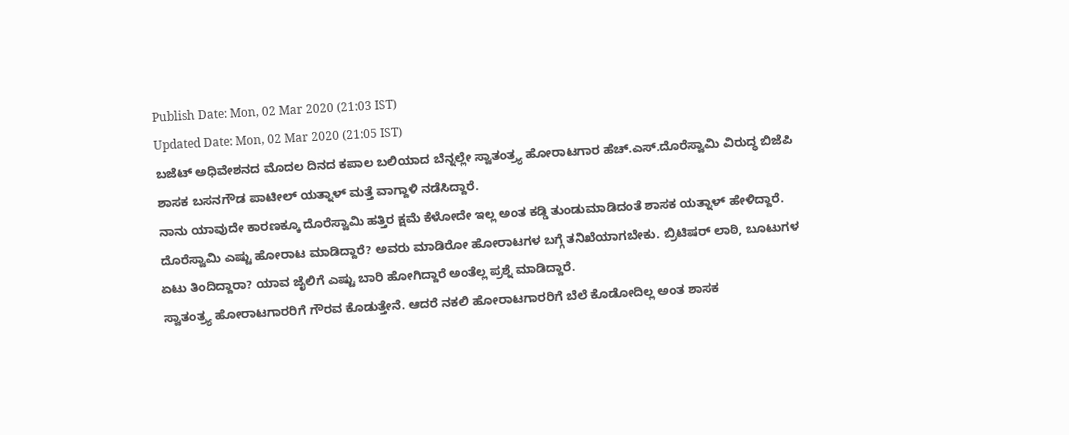Publish Date: Mon, 02 Mar 2020 (21:03 IST)
Updated Date: Mon, 02 Mar 2020 (21:05 IST)
ಬಜೆಟ್ ಅಧಿವೇಶನದ ಮೊದಲ ದಿನದ ಕಪಾಲ ಬಲಿಯಾದ ಬೆನ್ನಲ್ಲೇ ಸ್ವಾತಂತ್ರ್ಯ ಹೋರಾಟಗಾರ ಹೆಚ್.ಎಸ್.ದೊರೆಸ್ವಾಮಿ ವಿರುದ್ಧ ಬಿಜೆಪಿ ಶಾಸಕ ಬಸನಗೌಡ ಪಾಟೀಲ್ ಯತ್ನಾಳ್ ಮತ್ತೆ ವಾಗ್ದಾಳಿ ನಡೆಸಿದ್ದಾರೆ.
ನಾನು ಯಾವುದೇ ಕಾರಣಕ್ಕೂ ದೊರೆಸ್ವಾಮಿ ಹತ್ತಿರ ಕ್ಷಮೆ ಕೆಳೋದೇ ಇಲ್ಲ ಅಂತ ಕಡ್ಡಿ ತುಂಡುಮಾಡಿದಂತೆ ಶಾಸಕ ಯತ್ನಾಳ್ ಹೇಳಿದ್ದಾರೆ.
ದೊರೆಸ್ವಾಮಿ ಎಷ್ಟು ಹೋರಾಟ ಮಾಡಿದ್ದಾರೆ? ಅವರು ಮಾಡಿರೋ ಹೋರಾಟಗಳ ಬಗ್ಗೆ ತನಿಖೆಯಾಗಬೇಕು. ಬ್ರಿಟಿಷರ್ ಲಾಠಿ, ಬೂಟುಗಳ ಏಟು ತಿಂದಿದ್ದಾರಾ? ಯಾವ ಜೈಲಿಗೆ ಎಷ್ಟು ಬಾರಿ ಹೋಗಿದ್ದಾರೆ ಅಂತೆಲ್ಲ ಪ್ರಶ್ನೆ ಮಾಡಿದ್ದಾರೆ.
ಸ್ವಾತಂತ್ರ್ಯ ಹೋರಾಟಗಾರರಿಗೆ ಗೌರವ ಕೊಡುತ್ತೇನೆ. ಆದರೆ ನಕಲಿ ಹೋರಾಟಗಾರರಿಗೆ ಬೆಲೆ ಕೊಡೋದಿಲ್ಲ ಅಂತ ಶಾಸಕ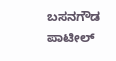ಬಸನಗೌಡ ಪಾಟೀಲ್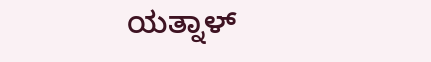ಯತ್ನಾಳ್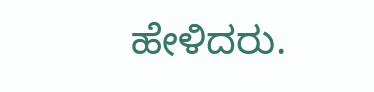ಹೇಳಿದರು.